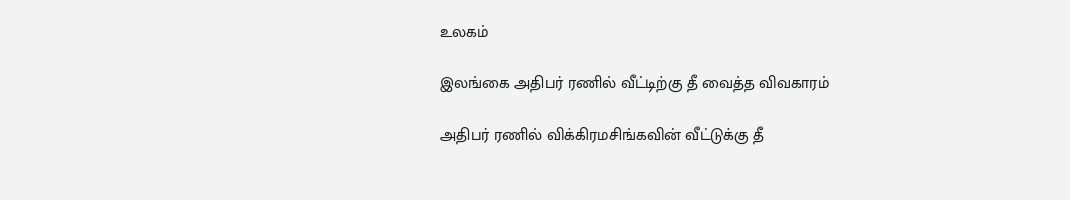உலகம்

இலங்கை அதிபர் ரணில் வீட்டிற்கு தீ வைத்த விவகாரம்

அதிபர் ரணில் விக்கிரமசிங்கவின் வீட்டுக்கு தீ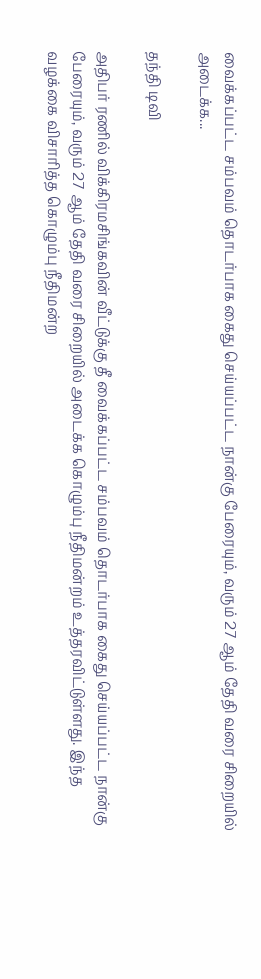வைக்கப்பட்ட சம்பவம் தொடர்பாக கைது செய்யப்பட்ட நான்கு பேரையும், வரும் 27 ஆம் தேதி வரை சிறையில் அடைக்க...

தந்தி டிவி

அதிபர் ரணில் விக்கிரமசிங்கவின் வீட்டுக்கு தீ வைக்கப்பட்ட சம்பவம் தொடர்பாக கைது செய்யப்பட்ட நான்கு பேரையும், வரும் 27 ஆம் தேதி வரை சிறையில் அடைக்க கொழும்பு நீதிமன்றம் உத்தரவிட்டுள்ளது. இந்த வழக்கை விசாரித்த கொழும்பு நீதிமன்ற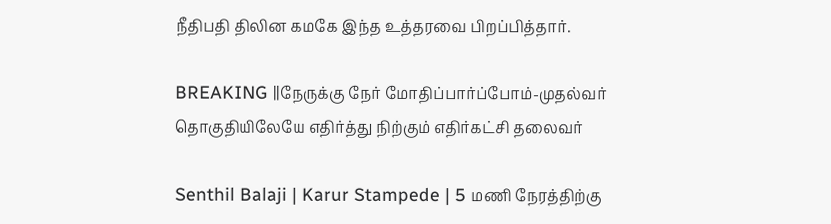நீதிபதி திலின கமகே இந்த உத்தரவை பிறப்பித்தார்.

BREAKING ||நேருக்கு நேர் மோதிப்பார்ப்போம்-முதல்வர் தொகுதியிலேயே எதிர்த்து நிற்கும் எதிர்கட்சி தலைவர்

Senthil Balaji | Karur Stampede | 5 மணி நேரத்திற்கு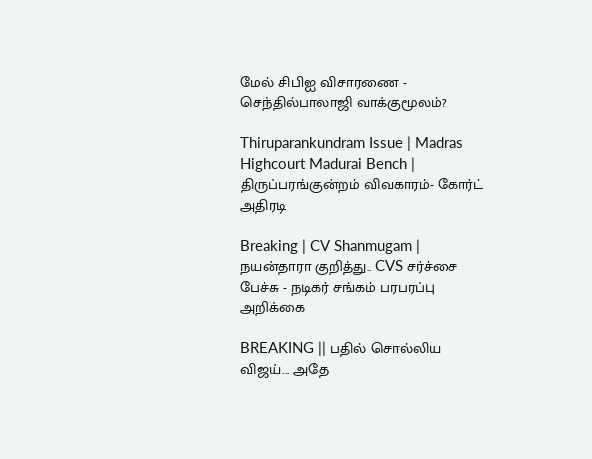மேல் சிபிஐ விசாரணை - செந்தில்பாலாஜி வாக்குமூலம்?

Thiruparankundram Issue | Madras Highcourt Madurai Bench | திருப்பரங்குன்றம் விவகாரம்- கோர்ட் அதிரடி

Breaking | CV Shanmugam | நயன்தாரா குறித்து.. CVS சர்ச்சை பேச்சு - நடிகர் சங்கம் பரபரப்பு அறிக்கை

BREAKING || பதில் சொல்லிய விஜய்... அதே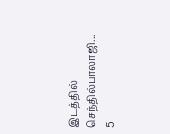இடத்தில் செந்தில்பாலாஜி... 5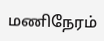மணிநேரம்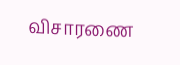விசாரணை